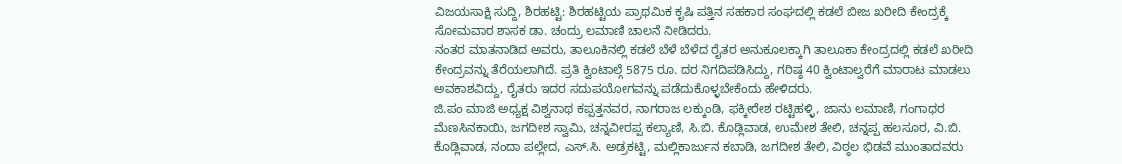ವಿಜಯಸಾಕ್ಷಿ ಸುದ್ದಿ, ಶಿರಹಟ್ಟಿ: ಶಿರಹಟ್ಟಿಯ ಪ್ರಾಥಮಿಕ ಕೃಷಿ ಪತ್ತಿನ ಸಹಕಾರ ಸಂಘದಲ್ಲಿ ಕಡಲೆ ಬೀಜ ಖರೀದಿ ಕೇಂದ್ರಕ್ಕೆ ಸೋಮವಾರ ಶಾಸಕ ಡಾ. ಚಂದ್ರು ಲಮಾಣಿ ಚಾಲನೆ ನೀಡಿದರು.
ನಂತರ ಮಾತನಾಡಿದ ಅವರು, ತಾಲೂಕಿನಲ್ಲಿ ಕಡಲೆ ಬೆಳೆ ಬೆಳೆದ ರೈತರ ಅನುಕೂಲಕ್ಕಾಗಿ ತಾಲೂಕಾ ಕೇಂದ್ರದಲ್ಲಿ ಕಡಲೆ ಖರೀದಿ ಕೇಂದ್ರವನ್ನು ತೆರೆಯಲಾಗಿದೆ. ಪ್ರತಿ ಕ್ವಿಂಟಾಲ್ಗೆ 5875 ರೂ. ದರ ನಿಗದಿಪಡಿಸಿದ್ದು, ಗರಿಷ್ಠ 40 ಕ್ವಿಂಟಾಲ್ವರೆಗೆ ಮಾರಾಟ ಮಾಡಲು ಅವಕಾಶವಿದ್ದು, ರೈತರು ಇದರ ಸದುಪಯೋಗವನ್ನು ಪಡೆದುಕೊಳ್ಳಬೇಕೆಂದು ಹೇಳಿದರು.
ಜಿ.ಪಂ ಮಾಜಿ ಅಧ್ಯಕ್ಷ ವಿಶ್ವನಾಥ ಕಪ್ಪತ್ತನವರ, ನಾಗರಾಜ ಲಕ್ಕುಂಡಿ, ಫಕ್ಕೀರೇಶ ರಟ್ಟಿಹಳ್ಳಿ, ಜಾನು ಲಮಾಣಿ, ಗಂಗಾಧರ ಮೆಣಸಿನಕಾಯಿ, ಜಗದೀಶ ಸ್ವಾಮಿ, ಚನ್ನವೀರಪ್ಪ ಕಲ್ಯಾಣಿ, ಸಿ.ಬಿ. ಕೊಡ್ಲಿವಾಡ, ಉಮೇಶ ತೇಲಿ, ಚನ್ನಪ್ಪ ಹಲಸೂರ, ವಿ.ಬಿ. ಕೊಡ್ಲಿವಾಡ, ನಂದಾ ಪಲ್ಲೇದ, ಎಸ್.ಸಿ. ಅಡ್ರಕಟ್ಟಿ, ಮಲ್ಲಿಕಾರ್ಜುನ ಕಬಾಡಿ, ಜಗದೀಶ ತೇಲಿ, ವಿಠ್ಠಲ ಭಿಡವೆ ಮುಂತಾದವರು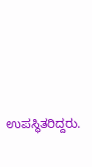ಉಪಸ್ಥಿತರಿದ್ದರು.